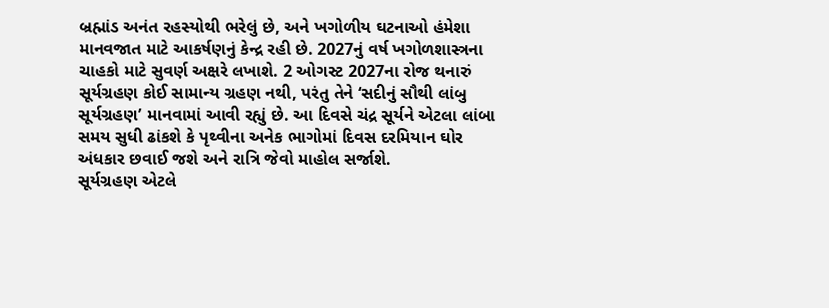બ્રહ્માંડ અનંત રહસ્યોથી ભરેલું છે, અને ખગોળીય ઘટનાઓ હંમેશા માનવજાત માટે આકર્ષણનું કેન્દ્ર રહી છે. 2027નું વર્ષ ખગોળશાસ્ત્રના ચાહકો માટે સુવર્ણ અક્ષરે લખાશે. 2 ઓગસ્ટ 2027ના રોજ થનારું સૂર્યગ્રહણ કોઈ સામાન્ય ગ્રહણ નથી, પરંતુ તેને ‘સદીનું સૌથી લાંબુ સૂર્યગ્રહણ’ માનવામાં આવી રહ્યું છે. આ દિવસે ચંદ્ર સૂર્યને એટલા લાંબા સમય સુધી ઢાંકશે કે પૃથ્વીના અનેક ભાગોમાં દિવસ દરમિયાન ઘોર અંધકાર છવાઈ જશે અને રાત્રિ જેવો માહોલ સર્જાશે.
સૂર્યગ્રહણ એટલે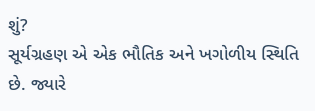શું?
સૂર્યગ્રહણ એ એક ભૌતિક અને ખગોળીય સ્થિતિ છે. જ્યારે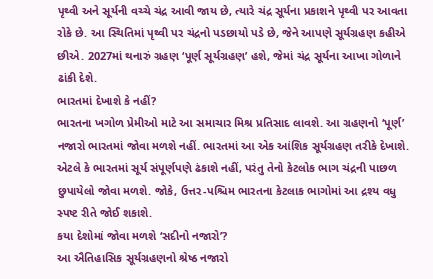પૃથ્વી અને સૂર્યની વચ્ચે ચંદ્ર આવી જાય છે, ત્યારે ચંદ્ર સૂર્યના પ્રકાશને પૃથ્વી પર આવતા રોકે છે. આ સ્થિતિમાં પૃથ્વી પર ચંદ્રનો પડછાયો પડે છે, જેને આપણે સૂર્યગ્રહણ કહીએ છીએ. 2027માં થનારું ગ્રહણ ‘પૂર્ણ સૂર્યગ્રહણ’ હશે, જેમાં ચંદ્ર સૂર્યના આખા ગોળાને ઢાંકી દેશે.
ભારતમાં દેખાશે કે નહીં?
ભારતના ખગોળ પ્રેમીઓ માટે આ સમાચાર મિશ્ર પ્રતિસાદ લાવશે. આ ગ્રહણનો ‘પૂર્ણ’ નજારો ભારતમાં જોવા મળશે નહીં. ભારતમાં આ એક આંશિક સૂર્યગ્રહણ તરીકે દેખાશે. એટલે કે ભારતમાં સૂર્ય સંપૂર્ણપણે ઢંકાશે નહીં, પરંતુ તેનો કેટલોક ભાગ ચંદ્રની પાછળ છુપાયેલો જોવા મળશે. જોકે, ઉત્તર-પશ્ચિમ ભારતના કેટલાક ભાગોમાં આ દ્રશ્ય વધુ સ્પષ્ટ રીતે જોઈ શકાશે.
કયા દેશોમાં જોવા મળશે ‘સદીનો નજારો’?
આ ઐતિહાસિક સૂર્યગ્રહણનો શ્રેષ્ઠ નજારો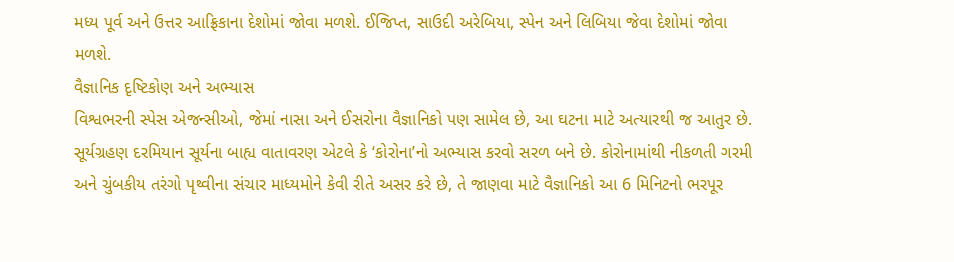મધ્ય પૂર્વ અને ઉત્તર આફ્રિકાના દેશોમાં જોવા મળશે. ઈજિપ્ત, સાઉદી અરેબિયા, સ્પેન અને લિબિયા જેવા દેશોમાં જોવા મળશે.
વૈજ્ઞાનિક દૃષ્ટિકોણ અને અભ્યાસ
વિશ્વભરની સ્પેસ એજન્સીઓ, જેમાં નાસા અને ઈસરોના વૈજ્ઞાનિકો પણ સામેલ છે, આ ઘટના માટે અત્યારથી જ આતુર છે. સૂર્યગ્રહણ દરમિયાન સૂર્યના બાહ્ય વાતાવરણ એટલે કે ‘કોરોના’નો અભ્યાસ કરવો સરળ બને છે. કોરોનામાંથી નીકળતી ગરમી અને ચુંબકીય તરંગો પૃથ્વીના સંચાર માધ્યમોને કેવી રીતે અસર કરે છે, તે જાણવા માટે વૈજ્ઞાનિકો આ 6 મિનિટનો ભરપૂર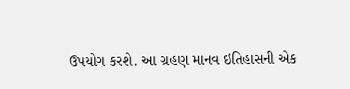ઉપયોગ કરશે. આ ગ્રહણ માનવ ઇતિહાસની એક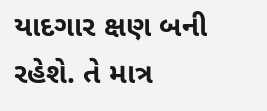યાદગાર ક્ષણ બની રહેશે. તે માત્ર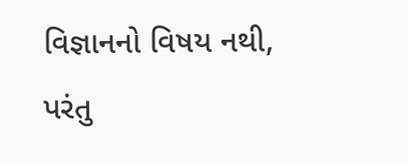વિજ્ઞાનનો વિષય નથી, પરંતુ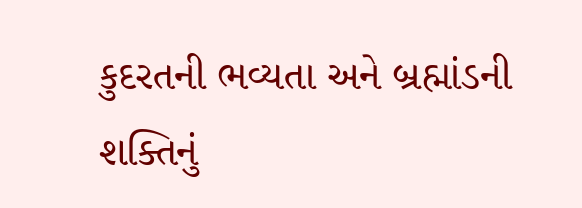કુદરતની ભવ્યતા અને બ્રહ્માંડની શક્તિનું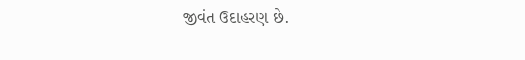જીવંત ઉદાહરણ છે.